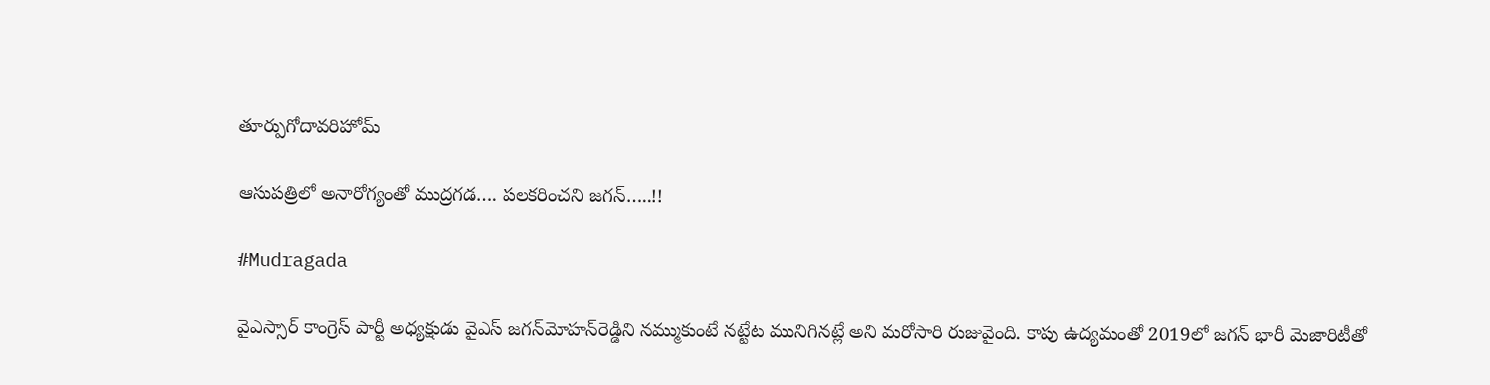తూర్పుగోదావరిహోమ్

ఆసుపత్రిలో అనారోగ్యంతో ముద్రగడ…. పలకరించని జగన్…..!!

#Mudragada

వైఎస్సార్ కాంగ్రెస్ పార్టీ అధ్యక్షుడు వైఎస్ జగన్‌మోహన్‌రెడ్డిని నమ్ముకుంటే నట్టేట మునిగినట్లే అని మరోసారి రుజువైంది. కాపు ఉద్యమంతో 2019లో జగన్‌ భారీ మెజారిటీతో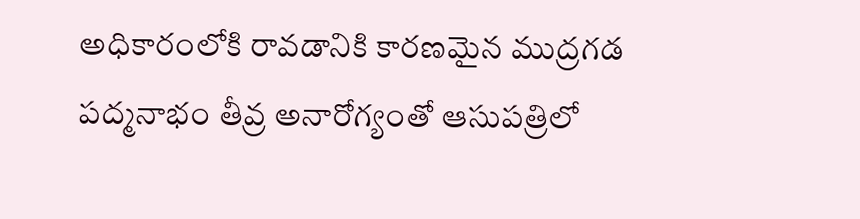అధికారంలోకి రావడానికి కారణమైన ముద్రగడ పద్మనాభం తీవ్ర అనారోగ్యంతో ఆసుపత్రిలో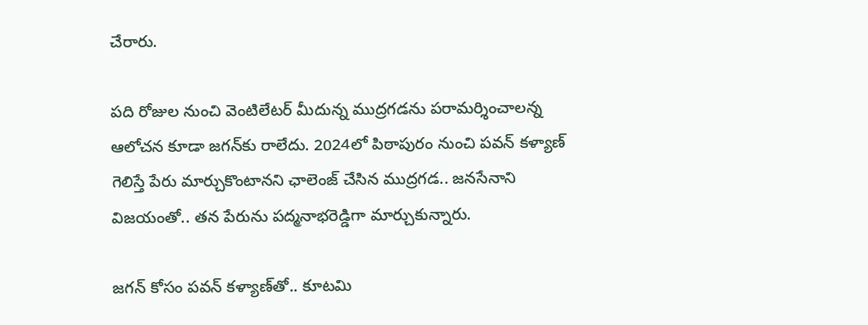చేరారు.

పది రోజుల నుంచి వెంటిలేటర్‌ మీదున్న ముద్రగడను పరామర్శించాలన్న ఆలోచన కూడా జగన్‌కు రాలేదు. 2024లో పిఠాపురం నుంచి పవన్‌ కళ్యాణ్‌ గెలిస్తే పేరు మార్చుకొంటానని ఛాలెంజ్‌ చేసిన ముద్రగడ.. జనసేనాని విజయంతో.. తన పేరును పద్మనాభరెడ్డిగా మార్చుకున్నారు.

జగన్‌ కోసం పవన్‌ కళ్యాణ్‌తో.. కూటమి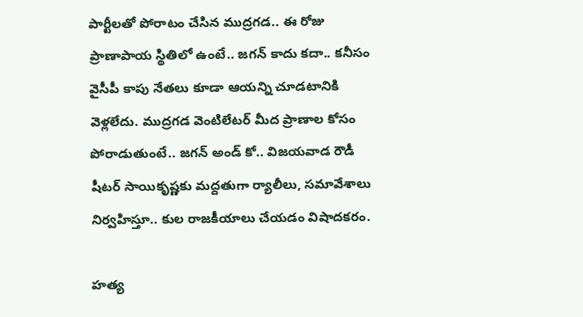పార్టీలతో పోరాటం చేసిన ముద్రగడ.. ఈ రోజు ప్రాణాపాయ స్థితిలో ఉంటే.. జగన్‌ కాదు కదా.. కనీసం వైసీపీ కాపు నేతలు కూడా ఆయన్ని చూడటానికి వెళ్లలేదు. ముద్రగడ వెంటిలేటర్‌ మీద ప్రాణాల కోసం పోరాడుతుంటే.. జగన్‌ అండ్‌ కో.. విజయవాడ రౌడీ షీటర్ సాయికృష్ణకు మద్దతుగా ర్యాలీలు, సమావేశాలు నిర్వహిస్తూ.. కుల రాజకీయాలు చేయడం విషాదకరం.

హత్య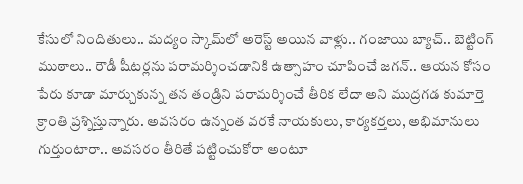కేసులో నిందితులు.. మద్యం స్కామ్‌లో అరెస్ట్ అయిన వాళ్లు.. గంజాయి బ్యాచ్‌.. బెట్టింగ్‌ ముఠాలు.. రౌడీ షీటర్లను పరామర్శించడానికి ఉత్సాహం చూపించే జగన్‌.. ఆయన కోసం పేరు కూడా మార్చుకున్న తన తండ్రిని పరామర్శించే తీరిక లేదా అని ముద్రగడ కుమార్తె క్రాంతి ప్రశ్నిస్తున్నారు. అవసరం ఉన్నంత వరకే నాయకులు, కార్యకర్తలు, అభిమానులు గుర్తుంటారా.. అవసరం తీరితే పట్టించుకోరా అంటూ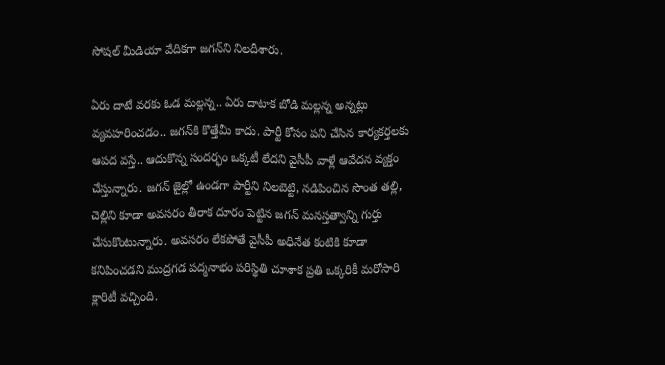సోషల్ మీడియా వేదికగా జగన్‌ని నిలదీశారు.

ఏరు దాటే వరకు ఓడ మల్లన్న.. ఏరు దాటాక బోడి మల్లన్న అన్నట్లు వ్యవహరించడం.. జగన్‌కి కొత్తేమీ కాదు. పార్టీ కోసం పని చేసిన కార్యకర్తలకు ఆపద వస్తే.. ఆదుకొన్న సందర్భం ఒక్కటీ లేదని వైసీపీ వాళ్లే ఆవేదన వ్యక్తం చేస్తున్నారు. జగన్‌ జైల్లో ఉండగా పార్టీని నిలబెట్టి, నడిపించిన సొంత తల్లి, చెల్లిని కూడా అవసరం తీరాక దూరం పెట్టిన జగన్‌ మనస్తత్వాన్ని గుర్తు చేసుకొంటున్నారు. అవసరం లేకపోతే వైసీపీ అధినేత కంటికి కూడా కనిపించడని ముద్రగడ పద్మనాభం పరిస్థితి చూశాక ప్రతి ఒక్కరికీ మరోసారి క్లారిటీ వచ్చింది.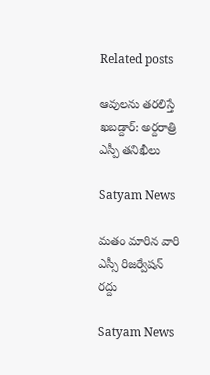Related posts

ఆవుల‌ను త‌ర‌లిస్తే ఖ‌బ‌డ్దార్‌: అర్ద‌రాత్రి ఎస్పీ త‌నిఖీలు

Satyam News

మతం మారిన వారి ఎస్సీ రిజర్వేషన్ రద్దు

Satyam News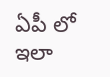ఏపీ లో ఇలా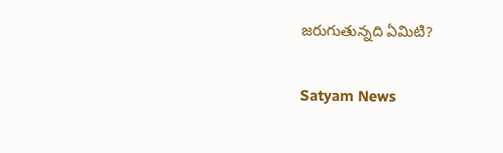జరుగుతున్నది ఏమిటి?

Satyam News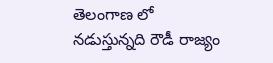తెలంగాణ లో నడుస్తున్నది రౌడీ రాజ్యం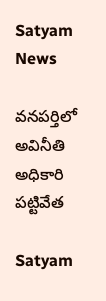Satyam News

వనపర్తిలో అవినీతి అధికారి పట్టివేత

Satyam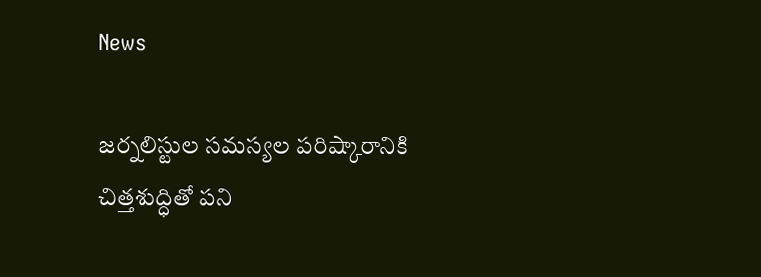News

జర్నలిస్టుల సమస్యల పరిష్కారానికి చిత్తశుద్ధితో పని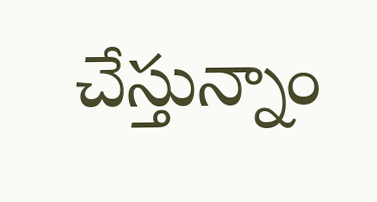చేస్తున్నాం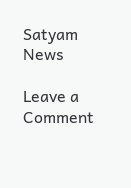Satyam News

Leave a Comment